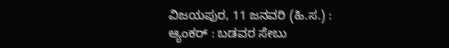ವಿಜಯಪುರ, 11 ಜನವರಿ (ಹಿ.ಸ.) :
ಆ್ಯಂಕರ್ : ಬಡವರ ಸೇಬು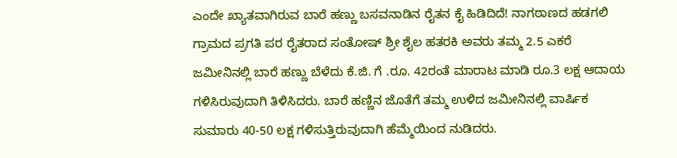ಎಂದೇ ಖ್ಯಾತವಾಗಿರುವ ಬಾರೆ ಹಣ್ಣು ಬಸವನಾಡಿನ ರೈತನ ಕೈ ಹಿಡಿದಿದೆ! ನಾಗಠಾಣದ ಹಡಗಲಿ ಗ್ರಾಮದ ಪ್ರಗತಿ ಪರ ರೈತರಾದ ಸಂತೋಷ್ ಶ್ರೀ ಶೈಲ ಹತರಕಿ ಅವರು ತಮ್ಮ 2.5 ಎಕರೆ ಜಮೀನಿನಲ್ಲಿ ಬಾರೆ ಹಣ್ಣು ಬೆಳೆದು ಕೆ.ಜಿ. ಗೆ .ರೂ. 42ರಂತೆ ಮಾರಾಟ ಮಾಡಿ ರೂ.3 ಲಕ್ಷ ಆದಾಯ ಗಳಿಸಿರುವುದಾಗಿ ತಿಳಿಸಿದರು. ಬಾರೆ ಹಣ್ಣಿನ ಜೊತೆಗೆ ತಮ್ಮ ಉಳಿದ ಜಮೀನಿನಲ್ಲಿ ವಾರ್ಷಿಕ ಸುಮಾರು 40-50 ಲಕ್ಷ ಗಳಿಸುತ್ತಿರುವುದಾಗಿ ಹೆಮ್ಮೆಯಿಂದ ನುಡಿದರು.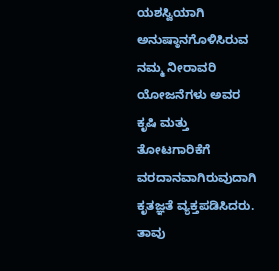ಯಶಸ್ವಿಯಾಗಿ ಅನುಷ್ಠಾನಗೊಳಿಸಿರುವ ನಮ್ಮ ನೀರಾವರಿ ಯೋಜನೆಗಳು ಅವರ ಕೃಷಿ ಮತ್ತು ತೋಟಗಾರಿಕೆಗೆ ವರದಾನವಾಗಿರುವುದಾಗಿ ಕೃತಜ್ಞತೆ ವ್ಯಕ್ತಪಡಿಸಿದರು. ತಾವು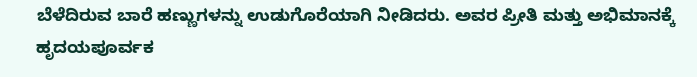ಬೆಳೆದಿರುವ ಬಾರೆ ಹಣ್ಣುಗಳನ್ನು ಉಡುಗೊರೆಯಾಗಿ ನೀಡಿದರು. ಅವರ ಪ್ರೀತಿ ಮತ್ತು ಅಭಿಮಾನಕ್ಕೆ ಹೃದಯಪೂರ್ವಕ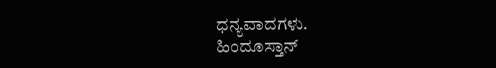ಧನ್ಯವಾದಗಳು.
ಹಿಂದೂಸ್ತಾನ್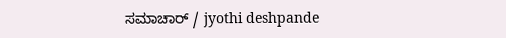ಸಮಾಚಾರ್ / jyothi deshpande